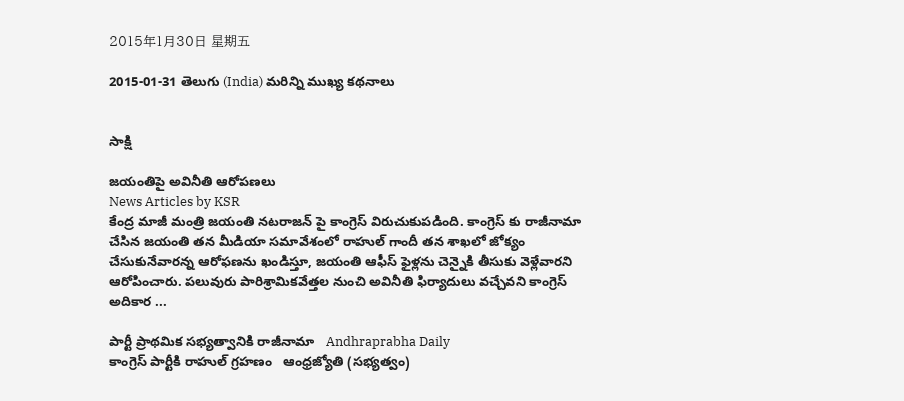2015年1月30日 星期五

2015-01-31 తెలుగు (India) మరిన్ని ముఖ్య కథనాలు


సాక్షి

జయంతిపై అవినీతి ఆరోపణలు
News Articles by KSR
కేంద్ర మాజీ మంత్రి జయంతి నటరాజన్ పై కాంగ్రెస్ విరుచుకుపడింది. కాంగ్రెస్ కు రాజీనామా చేసిన జయంతి తన మీడియా సమావేశంలో రాహుల్ గాందీ తన శాఖలో జోక్యం చేసుకునేవారన్న ఆరోఫణను ఖండిస్తూ, జయంతి ఆఫీస్ ఫైళ్లను చెన్నైకి తీసుకు వెళ్లేవారని ఆరోపించారు. పలువురు పారిశ్రామికవేత్తల నుంచి అవినీతి ఫిర్యాదులు వచ్చేవని కాంగ్రెస్ అదికార ...

పార్టీ ప్రాథమిక సభ్యత్వానికి రాజీనామా   Andhraprabha Daily
కాంగ్రెస్‌ పార్టీకి రాహుల్‌ గ్రహణం   ఆంధ్రజ్యోతి (సభ్యత్వం)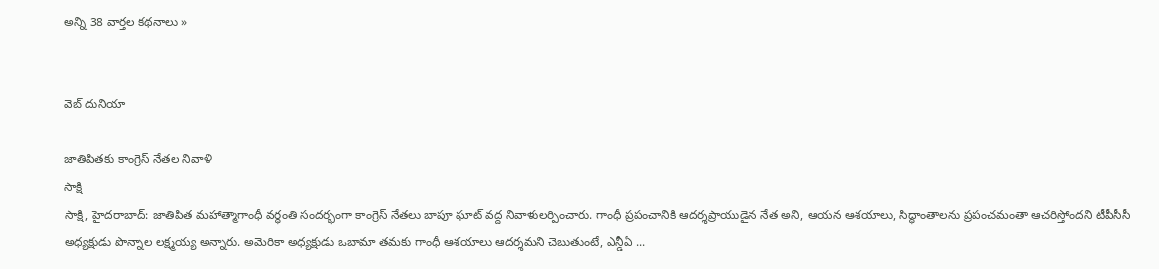అన్ని 38 వార్తల కథనాలు »


వెబ్ దునియా

జాతిపితకు కాంగ్రెస్ నేతల నివాళి
సాక్షి
సాక్షి, హైదరాబాద్: జాతిపిత మహాత్మాగాంధీ వర్ధంతి సందర్భంగా కాంగ్రెస్ నేతలు బాపూ ఘాట్ వద్ద నివాళులర్పించారు. గాంధీ ప్రపంచానికి ఆదర్శప్రాయుడైన నేత అని, ఆయన ఆశయాలు, సిద్ధాంతాలను ప్రపంచమంతా ఆచరిస్తోందని టీపీసీసీ అధ్యక్షుడు పొన్నాల లక్ష్మయ్య అన్నారు. అమెరికా అధ్యక్షుడు ఒబామా తమకు గాంధీ ఆశయాలు ఆదర్శమని చెబుతుంటే, ఎన్డీఏ ...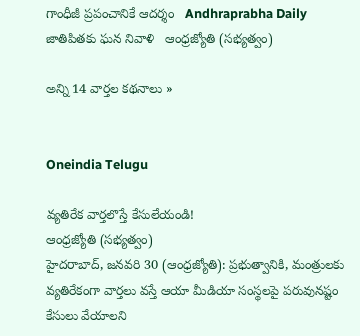గాంధీజీ ప్రపంచానికే ఆదర్శం   Andhraprabha Daily
జాతిపితకు ఘన నివాళి   ఆంధ్రజ్యోతి (సభ్యత్వం)

అన్ని 14 వార్తల కథనాలు »


Oneindia Telugu

వ్యతిరేక వార్తలొస్తే కేసులేయండి!
ఆంధ్రజ్యోతి (సభ్యత్వం)
హైదరాబాద్‌, జనవరి 30 (ఆంధ్రజ్యోతి): ప్రభుత్వానికి, మంత్రులకు వ్యతిరేకంగా వార్తలు వస్తే ఆయా మీడియా సంస్థలపై పరువునష్టం కేసులు వేయాలని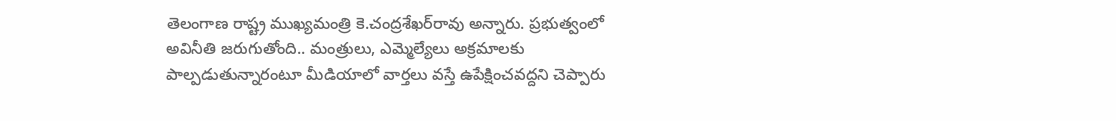తెలంగాణ రాష్ట్ర ముఖ్యమంత్రి కె.చంద్రశేఖర్‌రావు అన్నారు. ప్రభుత్వంలో అవినీతి జరుగుతోంది.. మంత్రులు, ఎమ్మెల్యేలు అక్రమాలకు పాల్పడుతున్నారంటూ మీడియాలో వార్తలు వస్తే ఉపేక్షించవద్దని చెప్పారు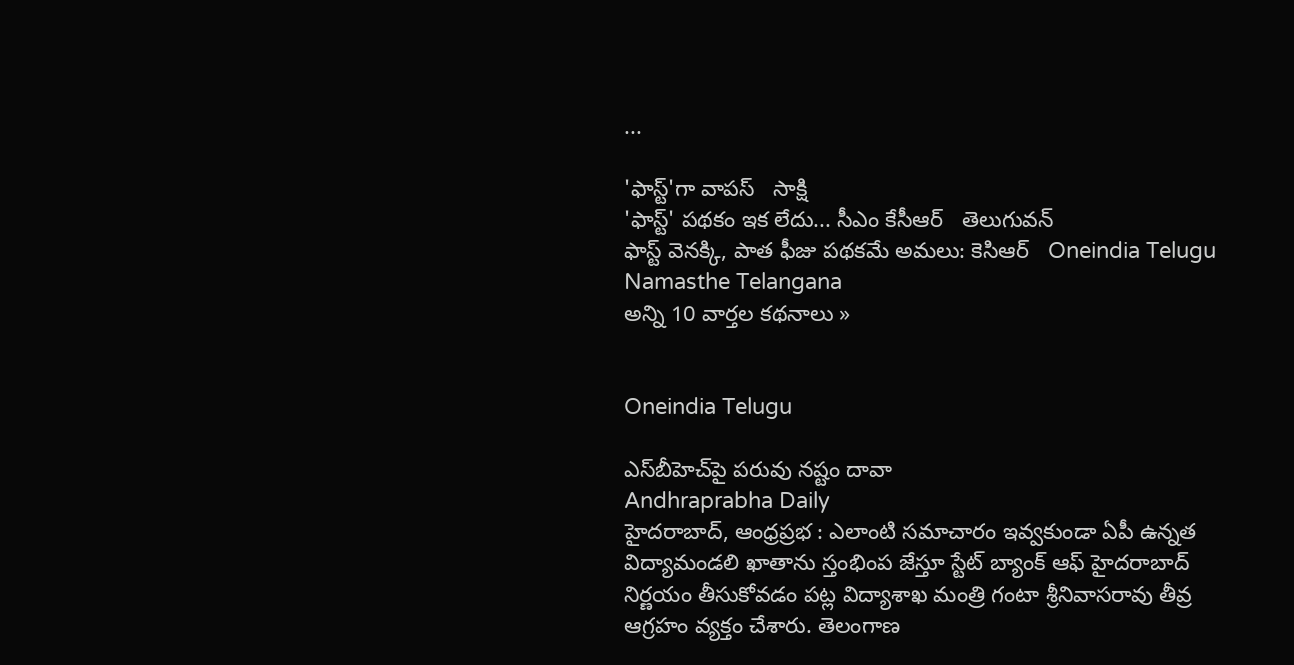...

'ఫాస్ట్'గా వాపస్   సాక్షి
'ఫాస్ట్' పథకం ఇక లేదు... సీఎం కేసీఆర్   తెలుగువన్
ఫాస్ట్ వెనక్కి, పాత ఫీజు పథకమే అమలు: కెసిఆర్   Oneindia Telugu
Namasthe Telangana
అన్ని 10 వార్తల కథనాలు »


Oneindia Telugu

ఎస్‌బీహెచ్‌పై పరువు నష్టం దావా
Andhraprabha Daily
హైదరాబాద్‌, ఆంధ్రప్రభ : ఎలాంటి సమాచారం ఇవ్వకుండా ఏపీ ఉన్నత విద్యామండలి ఖాతాను స్తంభింప జేస్తూ స్టేట్‌ బ్యాంక్‌ ఆఫ్‌ హైదరాబాద్‌ నిర్ణయం తీసుకోవడం పట్ల విద్యాశాఖ మంత్రి గంటా శ్రీనివాసరావు తీవ్ర ఆగ్రహం వ్యక్తం చేశారు. తెలంగాణ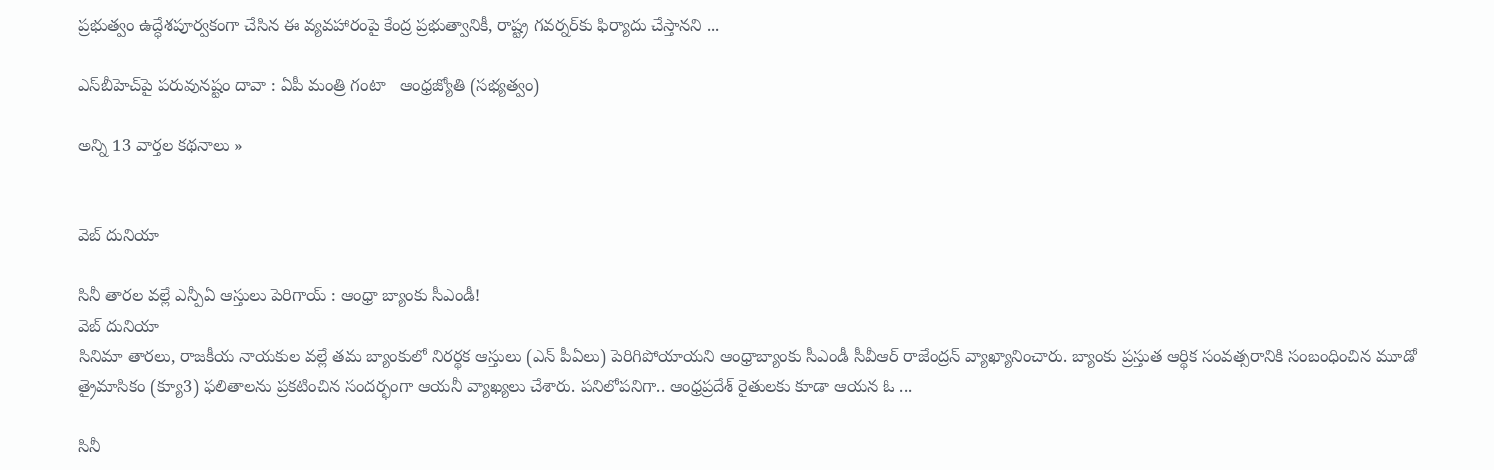ప్రభుత్వం ఉద్ధేశపూర్వకంగా చేసిన ఈ వ్యవహారంపై కేంద్ర ప్రభుత్వానికీ, రాష్ట్ర గవర్నర్‌కు ఫిర్యాదు చేస్తానని ...

ఎస్‌బీహెచ్‌పై పరువునష్టం దావా : ఏపీ మంత్రి గంటా   ఆంధ్రజ్యోతి (సభ్యత్వం)

అన్ని 13 వార్తల కథనాలు »


వెబ్ దునియా

సినీ తారల వల్లే ఎన్పీఏ ఆస్తులు పెరిగాయ్ : ఆంధ్రా బ్యాంకు సీఎండీ!
వెబ్ దునియా
సినిమా తారలు, రాజకీయ నాయకుల వల్లే తమ బ్యాంకులో నిరర్థక ఆస్తులు (ఎన్ పీఏలు) పెరిగిపోయాయని ఆంధ్రాబ్యాంకు సీఎండీ సీవీఆర్ రాజేంద్రన్ వ్యాఖ్యానించారు. బ్యాంకు ప్రస్తుత ఆర్థిక సంవత్సరానికి సంబంధించిన మూడో త్రైమాసికం (క్యూ3) ఫలితాలను ప్రకటించిన సందర్భంగా ఆయనీ వ్యాఖ్యలు చేశారు. పనిలోపనిగా.. ఆంధ్రప్రదేశ్ రైతులకు కూడా ఆయన ఓ ...

సినీ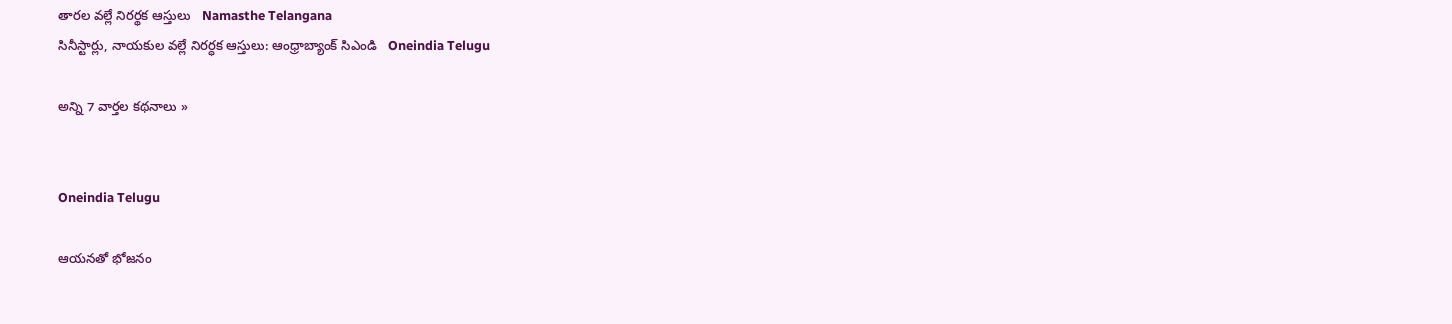తారల వల్లే నిరర్థక ఆస్తులు   Namasthe Telangana
సినీస్టార్లు, నాయకుల వల్లే నిరర్ధక ఆస్తులు: ఆంధ్రాబ్యాంక్ సిఎండి   Oneindia Telugu

అన్ని 7 వార్తల కథనాలు »


Oneindia Telugu

ఆయనతో భోజనం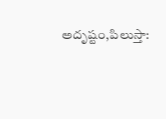అదృష్టం,పిలుస్తా: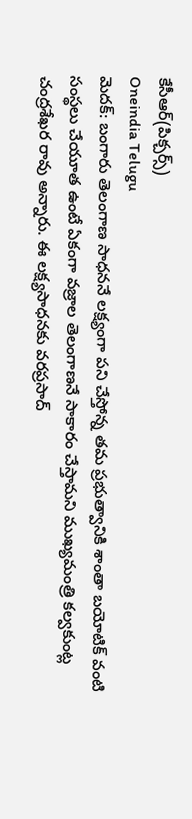కేసీఆర్(పిక్చర్స్)
Oneindia Telugu
మెదక్: బంగారు తెలంగాణ సాధననే లక్ష్యంగా పని చేస్తోన్న తమ ప్రభుత్వానికి శాంతా బయోటిక్ వంటి సంస్థలు చేయూత ఉంటే ఏకంగా వజ్రాల తెలంగాణనే సాకారం చేస్తామని ముఖ్యమంత్రి కల్వకుంట్ల చంద్రశేఖర రావు అన్నారు. ఈ లక్ష్యసాధనకు వరప్రసాద్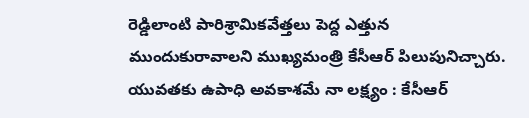రెడ్డిలాంటి పారిశ్రామికవేత్తలు పెద్ద ఎత్తున ముందుకురావాలని ముఖ్యమంత్రి కేసీఆర్ పిలుపునిచ్చారు.
యువతకు ఉపాధి అవకాశమే నా లక్ష్యం : కేసీఆర్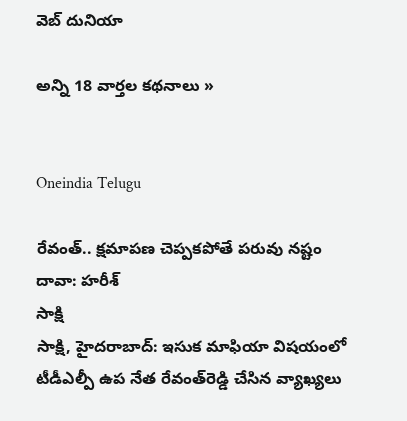వెబ్ దునియా

అన్ని 18 వార్తల కథనాలు »


Oneindia Telugu

రేవంత్.. క్షమాపణ చెప్పకపోతే పరువు నష్టం దావా: హరీశ్
సాక్షి
సాక్షి, హైదరాబాద్: ఇసుక మాఫియా విషయంలో టీడీఎల్పీ ఉప నేత రేవంత్‌రెడ్డి చేసిన వ్యాఖ్యలు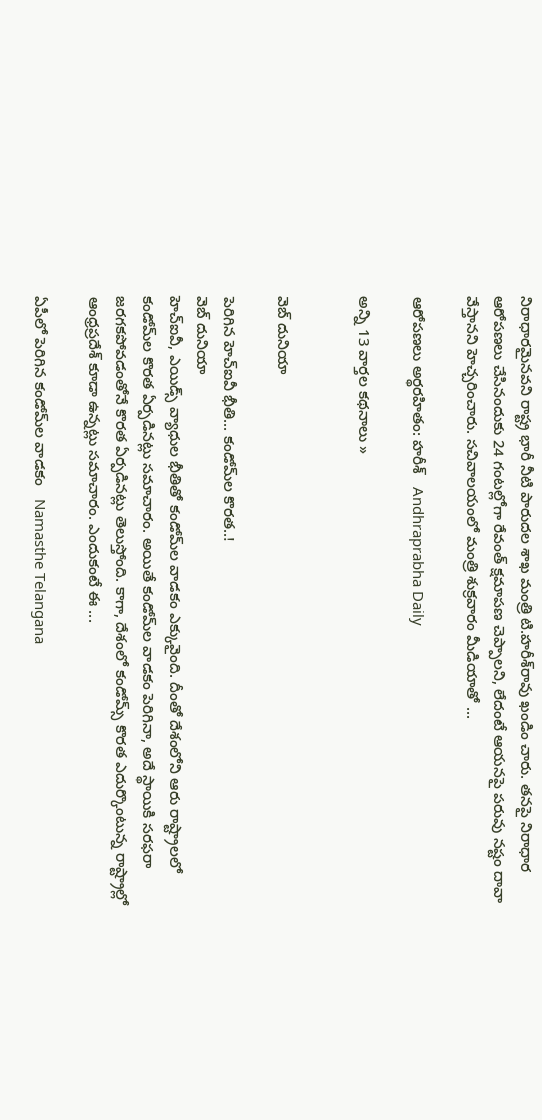నిరాధారమైనవని రాష్ట్ర భారీ నీటి పారుదల శాఖ మంత్రి టి.హరీశ్‌రావు ఖండిం చారు. తనపై నిరాధార ఆరోపణలు చేసినందుకు 24 గంటల్లోగా రేవంత్ క్షమాపణ చెప్పాలని, లేదంటే ఆయనపై పరువు నష్టం దావా వేస్తానని హెచ్చరించారు. సచివాలయంలో మంత్రి శుక్రవారం మీడియాతో ...

ఆరోపణలు అర్థరహితం: హరీశ్‌   Andhraprabha Daily

అన్ని 13 వార్తల కథనాలు »


వెబ్ దునియా

పెరిగిన హెచ్ఐవీ భీతి... కండోమ్‌ల కొరత..!
వెబ్ దునియా
హెచ్‌ఐవీ, ఎయిడ్స్ వ్యాధుల భీతితో కండోమ్‌ల వాడకం ఎక్కువైంది. దీంతో దేశంలోని ఆరు రాష్ట్రాలలో కండోమ్‌ల కొరత ఏర్పడినట్లు సమాచారం. అయితే కండోమ్‌ల వాడకం పెరిగినా, అదే స్థాయికి సరఫరా జరగకపోవడంతోనే కొరత ఏర్పడినట్లు తెలుస్తోంది. కాగా, దేశంలో కండోమ్స్ కొరత ఎదుర్కొంటున్న రాష్ట్రాల్లో ఆంధ్రప్రదేశ్ కూడా ఉన్నట్లు సమాచారం. ఎందుకంటే ఈ ...

ఏపీలో పెరిగిన కండోమ్‌ల వాడకం   Namasthe Telangana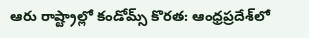ఆరు రాష్ట్రాల్లో కండోమ్స్ కొరత: ఆంధ్రప్రదేశ్‌లో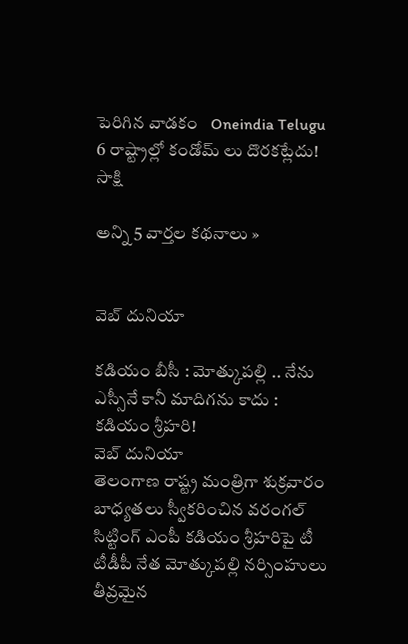పెరిగిన వాడకం   Oneindia Telugu
6 రాష్ట్రాల్లో కండోమ్ లు దొరకట్లేదు!   సాక్షి

అన్ని 5 వార్తల కథనాలు »


వెబ్ దునియా

కడియం బీసీ : మోత్కుపల్లి .. నేను ఎస్సీనే కానీ మాదిగను కాదు : కడియం శ్రీహరి!
వెబ్ దునియా
తెలంగాణ రాష్ట్ర మంత్రిగా శుక్రవారం బాధ్యతలు స్వీకరించిన వరంగల్ సిట్టింగ్ ఎంపీ కడియం శ్రీహరిపై టీ టీడీపీ నేత మోత్కుపల్లి నర్సింహులు తీవ్రమైన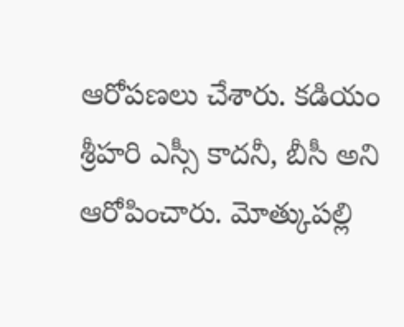ఆరోపణలు చేశారు. కడియం శ్రీహరి ఎస్సీ కాదనీ, బీసీ అని ఆరోపించారు. మోత్కుపల్లి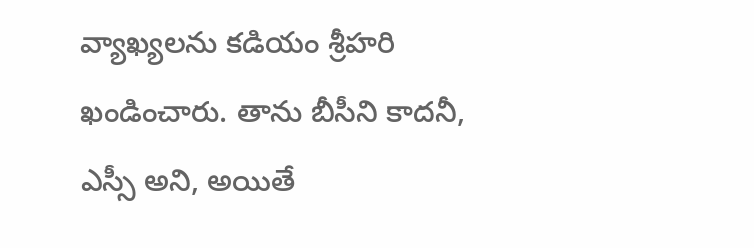వ్యాఖ్యలను కడియం శ్రీహరి ఖండించారు. తాను బీసీని కాదనీ, ఎస్సీ అని, అయితే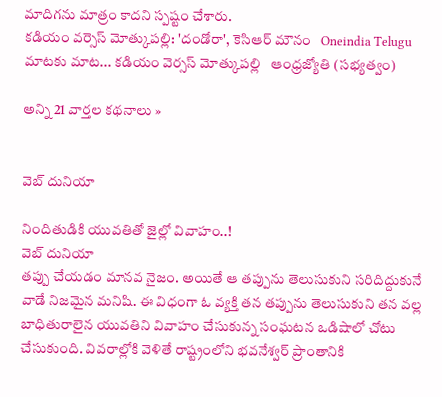మాదిగను మాత్రం కాదని స్పష్టం చేశారు.
కడియం వర్సెస్ మోత్కుపల్లి: 'దండోరా', కెసిఆర్ మౌనం   Oneindia Telugu
మాటకు మాట... కడియం వెర్సస్‌ మోత్కుపల్లి   ఆంధ్రజ్యోతి (సభ్యత్వం)

అన్ని 21 వార్తల కథనాలు »


వెబ్ దునియా

నిందితుడికి యువతితో జైల్లో వివాహం..!
వెబ్ దునియా
తప్పు చేయడం మానవ నైజం. అయితే ఆ తప్పును తెలుసుకుని సరిదిద్దుకునే వాడే నిజమైన మనిషి. ఈ విధంగా ఓ వ్యక్తి తన తప్పును తెలుసుకుని తన వల్ల బాధితురాలైన యువతిని వివాహం చేసుకున్న సంఘటన ఒడిషాలో చోటు చేసుకుంది. వివరాల్లోకి వెళితే రాష్ట్రంలోని భవనేశ్వర్ ప్రాంతానికి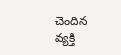చెందిన వ్యక్తి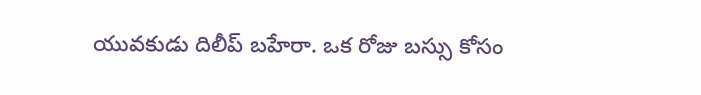యువకుడు దిలీప్ బహేరా. ఒక రోజు బస్సు కోసం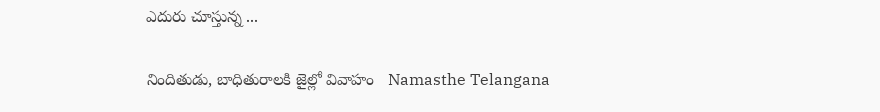ఎదురు చూస్తున్న ...

నిందితుడు, బాధితురాలకి జైల్లో వివాహం   Namasthe Telangana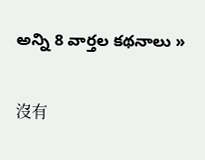అన్ని 8 వార్తల కథనాలు »

沒有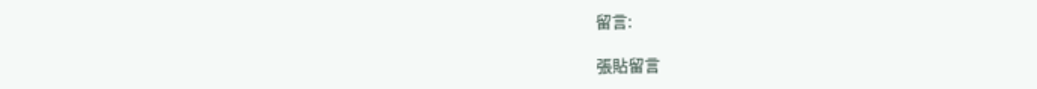留言:

張貼留言